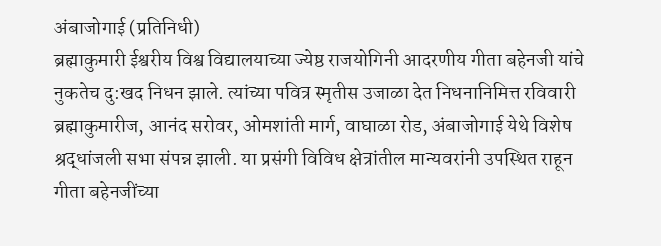अंबाजोगाई (प्रतिनिधी)
ब्रह्माकुमारी ईश्वरीय विश्व विद्यालयाच्या ज्येष्ठ राजयोगिनी आदरणीय गीता बहेनजी यांचे नुकतेच दु:खद निधन झाले. त्यांच्या पवित्र स्मृतीस उजाळा देत निधनानिमित्त रविवारी ब्रह्माकुमारीज, आनंद सरोवर, ओमशांती मार्ग, वाघाळा रोड, अंबाजोगाई येथे विशेष श्रद्धांजली सभा संपन्न झाली. या प्रसंगी विविध क्षेत्रांतील मान्यवरांनी उपस्थित राहून गीता बहेनजींच्या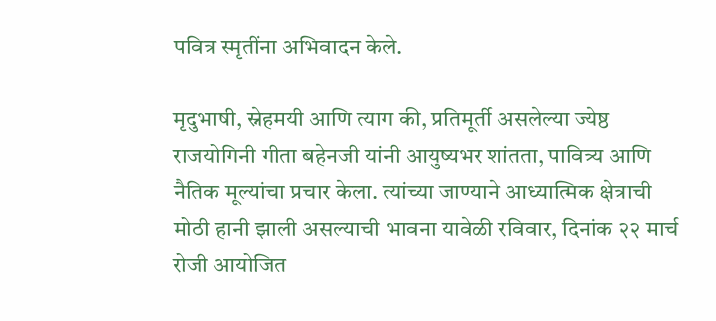पवित्र स्मृतींना अभिवादन केले.

मृदुभाषी, स्नेहमयी आणि त्याग की, प्रतिमूर्ती असलेल्या ज्येष्ठ राजयोगिनी गीता बहेनजी यांनी आयुष्यभर शांतता, पावित्र्य आणि नैतिक मूल्यांचा प्रचार केला. त्यांच्या जाण्याने आध्यात्मिक क्षेत्राची मोठी हानी झाली असल्याची भावना यावेळी रविवार, दिनांक २२ मार्च रोजी आयोजित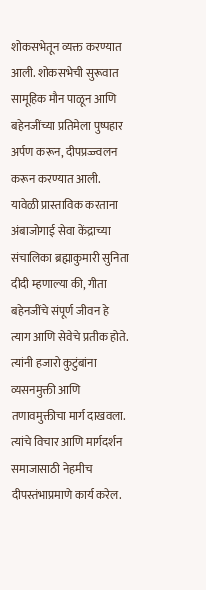शोकसभेतून व्यक्त करण्यात आली. शोकसभेची सुरूवात सामूहिक मौन पाळून आणि बहेनजींच्या प्रतिमेला पुष्पहार अर्पण करून, दीपप्रज्ज्वलन करून करण्यात आली. यावेळी प्रास्ताविक करताना अंबाजोगाई सेवा केंद्राच्या संचालिका ब्रह्माकुमारी सुनिता दीदी म्हणाल्या की, गीता बहेनजींचे संपूर्ण जीवन हे त्याग आणि सेवेचे प्रतीक होते. त्यांनी हजारो कुटुंबांना व्यसनमुक्ती आणि तणावमुक्तीचा मार्ग दाखवला. त्यांचे विचार आणि मार्गदर्शन समाजासाठी नेहमीच दीपस्तंभाप्रमाणे कार्य करेल.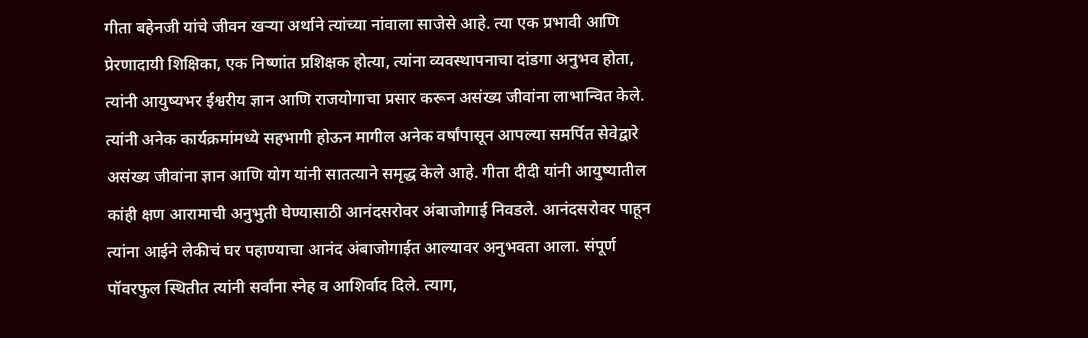गीता बहेनजी यांचे जीवन खऱ्या अर्थाने त्यांच्या नांवाला साजेसे आहे. त्या एक प्रभावी आणि प्रेरणादायी शिक्षिका, एक निष्णांत प्रशिक्षक होत्या, त्यांना व्यवस्थापनाचा दांडगा अनुभव होता, त्यांनी आयुष्यभर ईश्वरीय ज्ञान आणि राजयोगाचा प्रसार करून असंख्य जीवांना लाभान्वित केले. त्यांनी अनेक कार्यक्रमांमध्ये सहभागी होऊन मागील अनेक वर्षांपासून आपल्या समर्पित सेवेद्वारे असंख्य जीवांना ज्ञान आणि योग यांनी सातत्याने समृद्ध केले आहे. गीता दीदी यांनी आयुष्यातील कांही क्षण आरामाची अनुभुती घेण्यासाठी आनंदसरोवर अंबाजोगाई निवडले. आनंदसरोवर पाहून त्यांना आईने लेकीचं घर पहाण्याचा आनंद अंबाजोगाईत आल्यावर अनुभवता आला. संपूर्ण पॉवरफुल स्थितीत त्यांनी सर्वांना स्नेह व आशिर्वाद दिले. त्याग,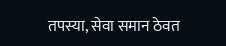तपस्या, सेवा समान ठेवत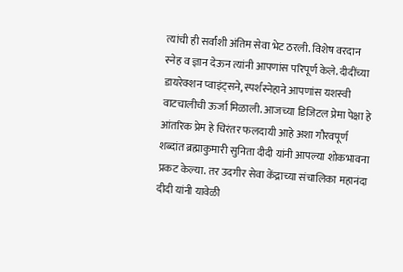त्यांची ही सर्वांशी अंतिम सेवा भेट ठरली. विशेष वरदान स्नेह व ज्ञान देऊन त्यांनी आपणांस परिपूर्ण केले. दीदींच्या डायरेक्शन प्वाइंट्सने, स्पर्शस्नेहाने आपणांस यशस्वी वाटचालीची ऊर्जा मिळाली. आजच्या डिजिटल प्रेमा पेक्षा हे आंतरिक प्रेम हे चिरंतर फलदायी आहे अशा गौरवपूर्ण शब्दांत ब्रह्माकुमारी सुनिता दीदी यांनी आपल्या शोकभावना प्रकट केल्या. तर उदगीर सेवा केंद्राच्या संचालिका महानंदा दीदी यांनी यावेळी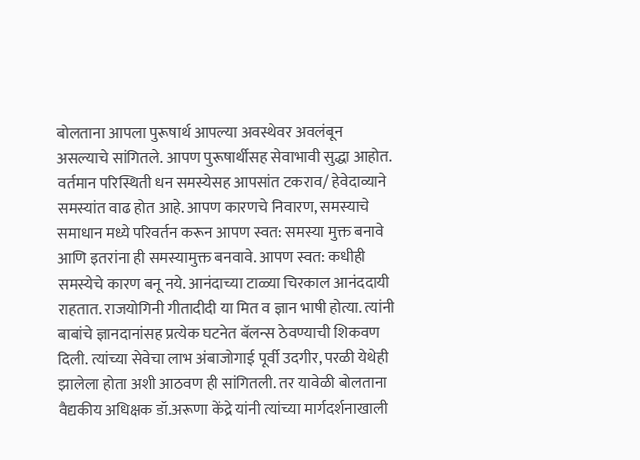बोलताना आपला पुरूषार्थ आपल्या अवस्थेवर अवलंबून असल्याचे सांगितले. आपण पुरूषार्थीसह सेवाभावी सुद्धा आहोत. वर्तमान परिस्थिती धन समस्येसह आपसांत टकराव/ हेवेदाव्याने समस्यांत वाढ होत आहे. आपण कारणचे निवारण, समस्याचे समाधान मध्ये परिवर्तन करून आपण स्वत: समस्या मुक्त बनावे आणि इतरांना ही समस्यामुक्त बनवावे. आपण स्वत: कधीही समस्येचे कारण बनू नये. आनंदाच्या टाळ्या चिरकाल आनंददायी राहतात. राजयोगिनी गीतादीदी या मित व ज्ञान भाषी होत्या. त्यांनी बाबांचे ज्ञानदानांसह प्रत्येक घटनेत बॅलन्स ठेवण्याची शिकवण दिली. त्यांच्या सेवेचा लाभ अंबाजोगाई पूर्वी उदगीर, परळी येथेही झालेला होता अशी आठवण ही सांगितली. तर यावेळी बोलताना वैद्यकीय अधिक्षक डॉ.अरूणा केंद्रे यांनी त्यांच्या मार्गदर्शनाखाली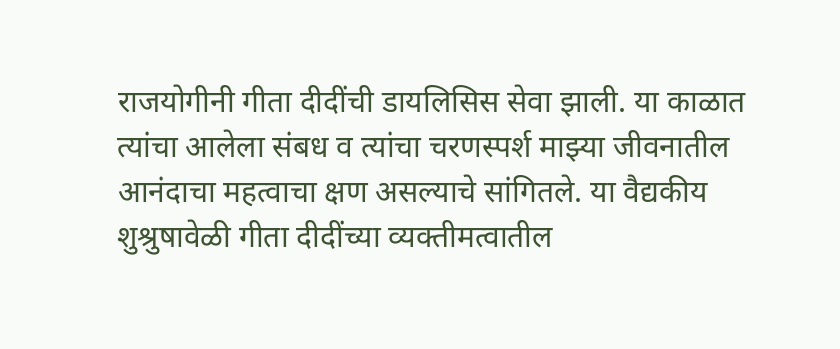राजयोगीनी गीता दीदींची डायलिसिस सेवा झाली. या काळात त्यांचा आलेला संबध व त्यांचा चरणस्पर्श माझ्या जीवनातील आनंदाचा महत्वाचा क्षण असल्याचे सांगितले. या वैद्यकीय शुश्रुषावेळी गीता दीदींच्या व्यक्तीमत्वातील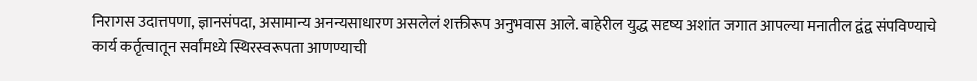निरागस उदात्तपणा, ज्ञानसंपदा, असामान्य अनन्यसाधारण असलेलं शक्तीरूप अनुभवास आले. बाहेरील युद्ध सदृष्य अशांत जगात आपल्या मनातील द्वंद्व संपविण्याचे कार्य कर्तृत्वातून सर्वांमध्ये स्थिरस्वरूपता आणण्याची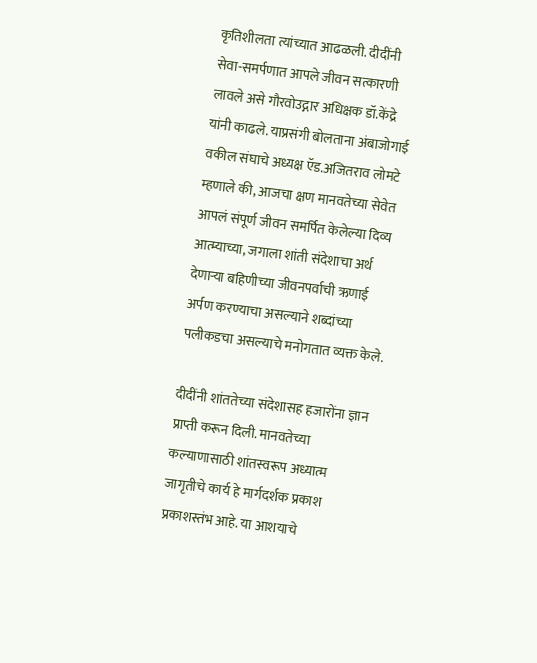कृतिशीलता त्यांच्यात आढळली. दीदींनी सेवा-समर्पणात आपले जीवन सत्कारणी लावले असे गौरवोउद्गार अधिक्षक डॉ.केंद्रे यांनी काढले. याप्रसंगी बोलताना अंबाजोगाई वकील संघाचे अध्यक्ष ऍड.अजितराव लोमटे म्हणाले की, आजचा क्षण मानवतेच्या सेवेत आपलं संपूर्ण जीवन समर्पित केलेल्या दिव्य आत्म्याच्या, जगाला शांती संदेशाचा अर्थ देणाऱ्या बहिणीच्या जीवनपर्वाची ऋणाई अर्पण करण्याचा असल्याने शब्दांच्या पलीकडचा असल्याचे मनोगतात व्यक्त केले.

दीदींनी शांततेच्या संदेशासह हजारोंना ज्ञान प्राप्ती करून दिली. मानवतेच्या कल्याणासाठी शांतस्वरूप अध्यात्म जागृतीचे कार्य हे मार्गदर्शक प्रकाश प्रकाशस्तंभ आहे. या आशयाचे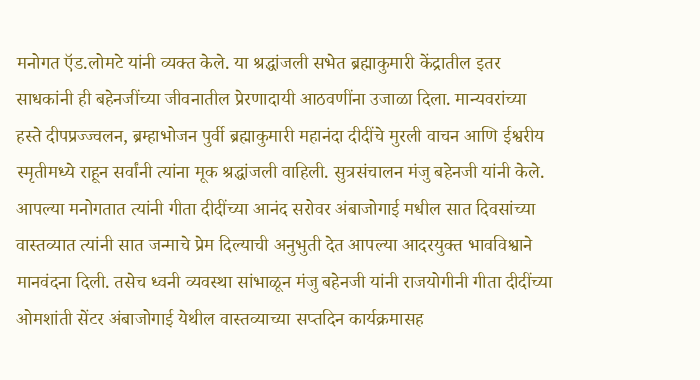मनोगत ऍड.लोमटे यांनी व्यक्त केले. या श्रद्धांजली सभेत ब्रह्माकुमारी केंद्रातील इतर साधकांनी ही बहेनजींच्या जीवनातील प्रेरणादायी आठवणींना उजाळा दिला. मान्यवरांच्या हस्ते दीपप्रज्ज्वलन, ब्रम्हाभोजन पुर्वी ब्रह्माकुमारी महानंदा दीदींचे मुरली वाचन आणि ईश्वरीय स्मृतीमध्ये राहून सर्वांनी त्यांना मूक श्रद्धांजली वाहिली. सुत्रसंचालन मंजु बहेनजी यांनी केले. आपल्या मनोगतात त्यांनी गीता दीदींच्या आनंद सरोवर अंबाजोगाई मधील सात दिवसांच्या वास्तव्यात त्यांनी सात जन्माचे प्रेम दिल्याची अनुभुती देत आपल्या आदरयुक्त भावविश्वाने मानवंदना दिली. तसेच ध्वनी व्यवस्था सांभाळून मंजु बहेनजी यांनी राजयोगीनी गीता दीदींच्या ओमशांती सेंटर अंबाजोगाई येथील वास्तव्याच्या सप्तदिन कार्यक्रमासह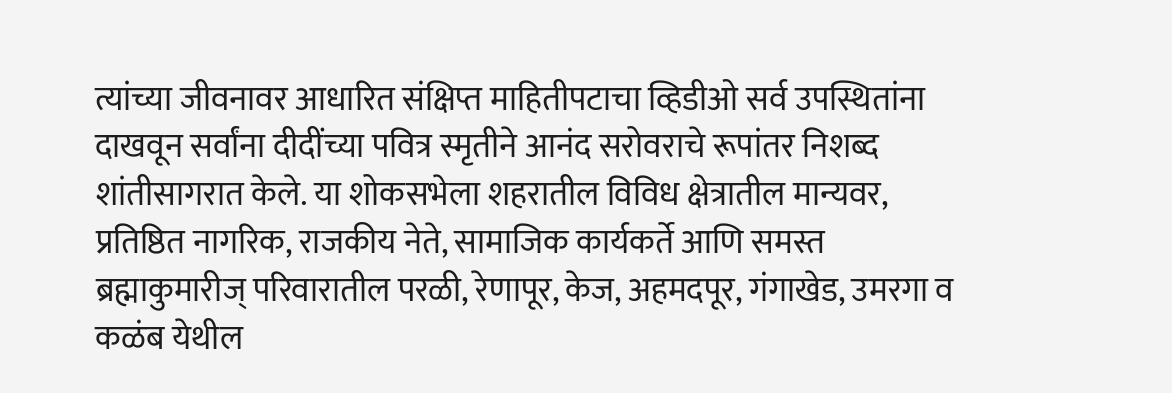त्यांच्या जीवनावर आधारित संक्षिप्त माहितीपटाचा व्हिडीओ सर्व उपस्थितांना दाखवून सर्वांना दीदींच्या पवित्र स्मृतीने आनंद सरोवराचे रूपांतर निशब्द शांतीसागरात केले. या शोकसभेला शहरातील विविध क्षेत्रातील मान्यवर, प्रतिष्ठित नागरिक, राजकीय नेते, सामाजिक कार्यकर्ते आणि समस्त ब्रह्माकुमारीज् परिवारातील परळी, रेणापूर, केज, अहमदपूर, गंगाखेड, उमरगा व कळंब येथील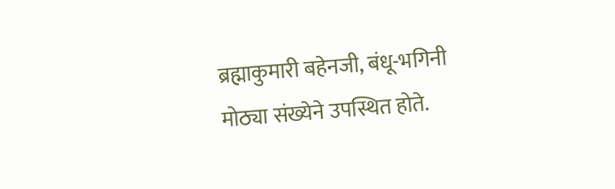ब्रह्माकुमारी बहेनजी, बंधू-भगिनी मोठ्या संख्येने उपस्थित होते.